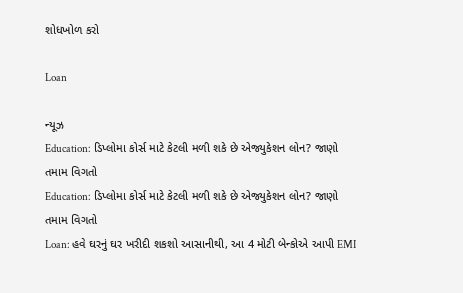શોધખોળ કરો

Loan

ન્યૂઝ
Education: ડિપ્લોમા કોર્સ માટે કેટલી મળી શકે છે એજ્યુકેશન લોન? જાણો તમામ વિગતો
Education: ડિપ્લોમા કોર્સ માટે કેટલી મળી શકે છે એજ્યુકેશન લોન? જાણો તમામ વિગતો
Loan: હવે ઘરનું ઘર ખરીદી શકશો આસાનીથી, આ 4 મોટી બેન્કોએ આપી EMI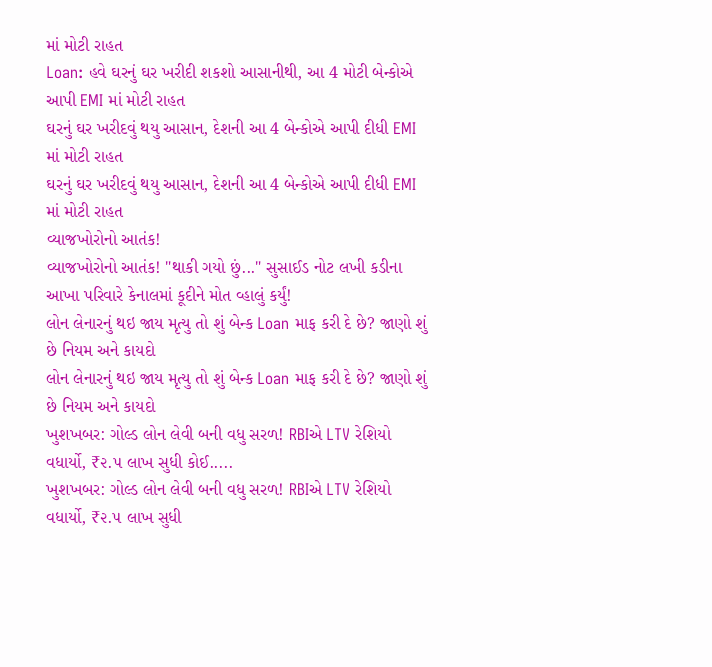માં મોટી રાહત
Loan: હવે ઘરનું ઘર ખરીદી શકશો આસાનીથી, આ 4 મોટી બેન્કોએ આપી EMI માં મોટી રાહત
ઘરનું ઘર ખરીદવું થયુ આસાન, દેશની આ 4 બેન્કોએ આપી દીધી EMI માં મોટી રાહત
ઘરનું ઘર ખરીદવું થયુ આસાન, દેશની આ 4 બેન્કોએ આપી દીધી EMI માં મોટી રાહત
વ્યાજખોરોનો આતંક!
વ્યાજખોરોનો આતંક! "થાકી ગયો છું..." સુસાઈડ નોટ લખી કડીના આખા પરિવારે કેનાલમાં કૂદીને મોત વ્હાલું કર્યું!
લોન લેનારનું થઇ જાય મૃત્યુ તો શું બેન્ક Loan માફ કરી દે છે? જાણો શું છે નિયમ અને કાયદો
લોન લેનારનું થઇ જાય મૃત્યુ તો શું બેન્ક Loan માફ કરી દે છે? જાણો શું છે નિયમ અને કાયદો
ખુશખબર: ગોલ્ડ લોન લેવી બની વધુ સરળ! RBIએ LTV રેશિયો વધાર્યો, ₹૨.૫ લાખ સુધી કોઈ.....
ખુશખબર: ગોલ્ડ લોન લેવી બની વધુ સરળ! RBIએ LTV રેશિયો વધાર્યો, ₹૨.૫ લાખ સુધી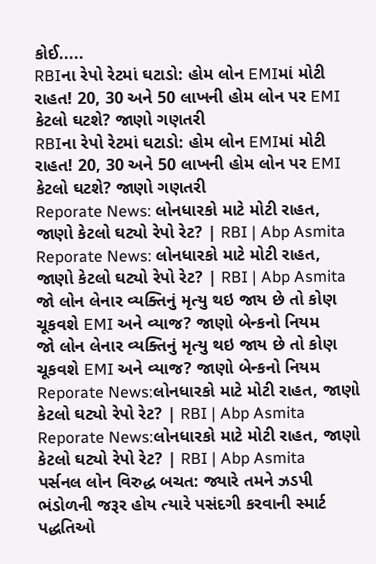કોઈ.....
RBIના રેપો રેટમાં ઘટાડો: હોમ લોન EMIમાં મોટી રાહત! 20, 30 અને 50 લાખની હોમ લોન પર EMI કેટલો ઘટશે? જાણો ગણતરી
RBIના રેપો રેટમાં ઘટાડો: હોમ લોન EMIમાં મોટી રાહત! 20, 30 અને 50 લાખની હોમ લોન પર EMI કેટલો ઘટશે? જાણો ગણતરી
Reporate News: લોનધારકો માટે મોટી રાહત, જાણો કેટલો ઘટ્યો રેપો રેટ? | RBI | Abp Asmita
Reporate News: લોનધારકો માટે મોટી રાહત, જાણો કેટલો ઘટ્યો રેપો રેટ? | RBI | Abp Asmita
જો લોન લેનાર વ્યક્તિનું મૃત્યુ થઇ જાય છે તો કોણ ચૂકવશે EMI અને વ્યાજ? જાણો બેન્કનો નિયમ
જો લોન લેનાર વ્યક્તિનું મૃત્યુ થઇ જાય છે તો કોણ ચૂકવશે EMI અને વ્યાજ? જાણો બેન્કનો નિયમ
Reporate News:લોનધારકો માટે મોટી રાહત, જાણો કેટલો ઘટ્યો રેપો રેટ? | RBI | Abp Asmita
Reporate News:લોનધારકો માટે મોટી રાહત, જાણો કેટલો ઘટ્યો રેપો રેટ? | RBI | Abp Asmita
પર્સનલ લોન વિરુદ્ધ બચત: જ્યારે તમને ઝડપી ભંડોળની જરૂર હોય ત્યારે પસંદગી કરવાની સ્માર્ટ પદ્ધતિઓ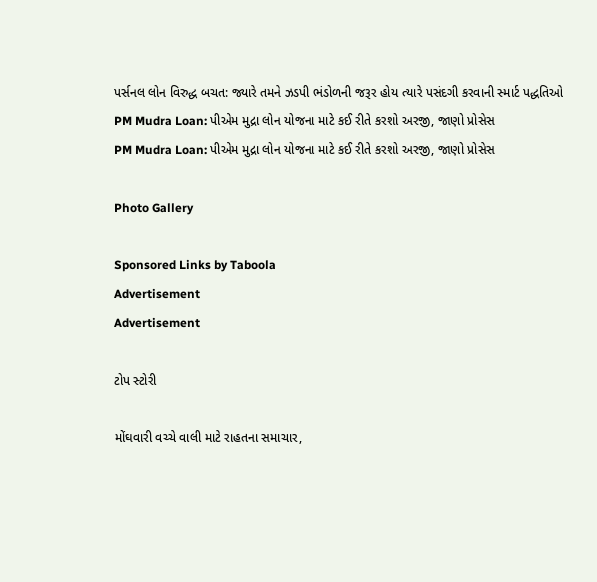પર્સનલ લોન વિરુદ્ધ બચત: જ્યારે તમને ઝડપી ભંડોળની જરૂર હોય ત્યારે પસંદગી કરવાની સ્માર્ટ પદ્ધતિઓ
PM Mudra Loan: પીએમ મુદ્રા લોન યોજના માટે કઈ રીતે કરશો અરજી, જાણો પ્રોસેસ
PM Mudra Loan: પીએમ મુદ્રા લોન યોજના માટે કઈ રીતે કરશો અરજી, જાણો પ્રોસેસ

Photo Gallery

Sponsored Links by Taboola
Advertisement
Advertisement

ટોપ સ્ટોરી

મોંઘવારી વચ્ચે વાલી માટે રાહતના સમાચાર,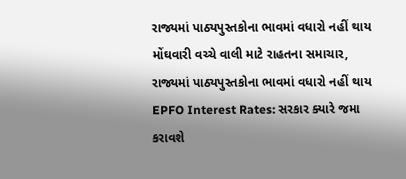રાજ્યમાં પાઠ્યપુસ્તકોના ભાવમાં વધારો નહીં થાય
મોંઘવારી વચ્ચે વાલી માટે રાહતના સમાચાર, રાજ્યમાં પાઠ્યપુસ્તકોના ભાવમાં વધારો નહીં થાય
EPFO Interest Rates: સરકાર ક્યારે જમા કરાવશે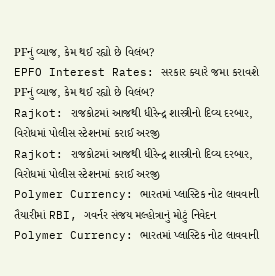PFનું વ્યાજ, કેમ થઈ રહ્યો છે વિલંબ?
EPFO Interest Rates: સરકાર ક્યારે જમા કરાવશે PFનું વ્યાજ, કેમ થઈ રહ્યો છે વિલંબ?
Rajkot: રાજકોટમાં આજથી ધીરેન્દ્ર શાસ્ત્રીનો દિવ્ય દરબાર, વિરોધમાં પોલીસ સ્ટેશનમાં કરાઈ અરજી
Rajkot: રાજકોટમાં આજથી ધીરેન્દ્ર શાસ્ત્રીનો દિવ્ય દરબાર, વિરોધમાં પોલીસ સ્ટેશનમાં કરાઈ અરજી
Polymer Currency: ભારતમાં પ્લાસ્ટિક નોટ લાવવાની તૈયારીમાં RBI, ગવર્નર સંજય મલ્હોત્રાનું મોટું નિવેદન
Polymer Currency: ભારતમાં પ્લાસ્ટિક નોટ લાવવાની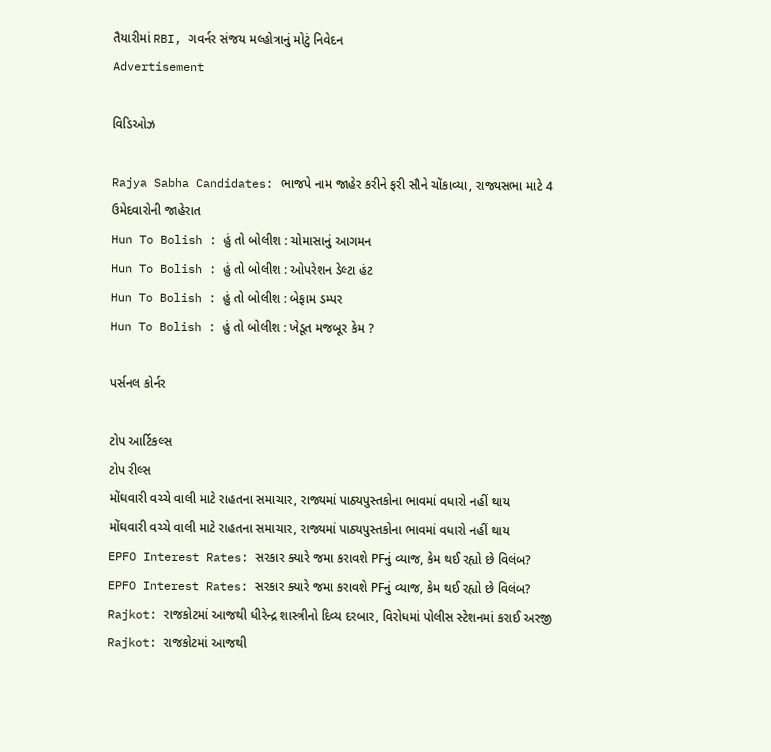તૈયારીમાં RBI, ગવર્નર સંજય મલ્હોત્રાનું મોટું નિવેદન
Advertisement

વિડિઓઝ

Rajya Sabha Candidates: ભાજપે નામ જાહેર કરીને ફરી સૌને ચોંકાવ્યા, રાજ્યસભા માટે 4 ઉમેદવારોની જાહેરાત
Hun To Bolish : હું તો બોલીશ : ચોમાસાનું આગમન
Hun To Bolish : હું તો બોલીશ : ઓપરેશન ડેલ્ટા હંટ
Hun To Bolish : હું તો બોલીશ : બેફામ ડમ્પર
Hun To Bolish : હું તો બોલીશ : ખેડૂત મજબૂર કેમ ?

પર્સનલ કોર્નર

ટોપ આર્ટિકલ્સ
ટોપ રીલ્સ
મોંઘવારી વચ્ચે વાલી માટે રાહતના સમાચાર, રાજ્યમાં પાઠ્યપુસ્તકોના ભાવમાં વધારો નહીં થાય
મોંઘવારી વચ્ચે વાલી માટે રાહતના સમાચાર, રાજ્યમાં પાઠ્યપુસ્તકોના ભાવમાં વધારો નહીં થાય
EPFO Interest Rates: સરકાર ક્યારે જમા કરાવશે PFનું વ્યાજ, કેમ થઈ રહ્યો છે વિલંબ?
EPFO Interest Rates: સરકાર ક્યારે જમા કરાવશે PFનું વ્યાજ, કેમ થઈ રહ્યો છે વિલંબ?
Rajkot: રાજકોટમાં આજથી ધીરેન્દ્ર શાસ્ત્રીનો દિવ્ય દરબાર, વિરોધમાં પોલીસ સ્ટેશનમાં કરાઈ અરજી
Rajkot: રાજકોટમાં આજથી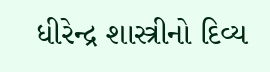ધીરેન્દ્ર શાસ્ત્રીનો દિવ્ય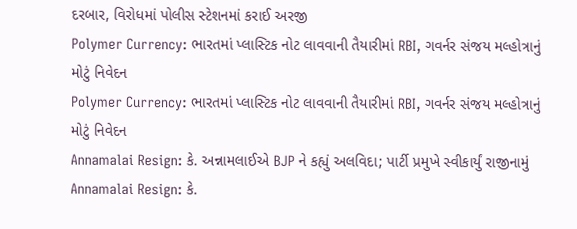દરબાર, વિરોધમાં પોલીસ સ્ટેશનમાં કરાઈ અરજી
Polymer Currency: ભારતમાં પ્લાસ્ટિક નોટ લાવવાની તૈયારીમાં RBI, ગવર્નર સંજય મલ્હોત્રાનું મોટું નિવેદન
Polymer Currency: ભારતમાં પ્લાસ્ટિક નોટ લાવવાની તૈયારીમાં RBI, ગવર્નર સંજય મલ્હોત્રાનું મોટું નિવેદન
Annamalai Resign: કે. અન્નામલાઈએ BJP ને કહ્યું અલવિદા; પાર્ટી પ્રમુખે સ્વીકાર્યું રાજીનામું
Annamalai Resign: કે.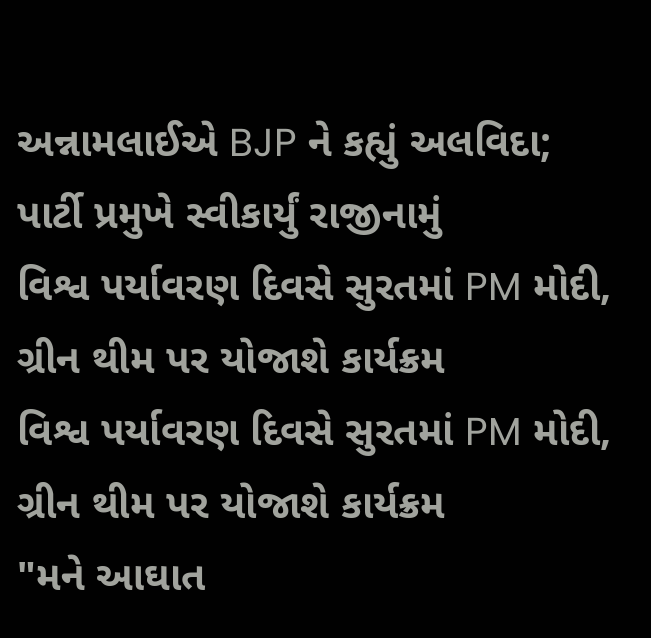અન્નામલાઈએ BJP ને કહ્યું અલવિદા; પાર્ટી પ્રમુખે સ્વીકાર્યું રાજીનામું
વિશ્વ પર્યાવરણ દિવસે સુરતમાં PM મોદી, ગ્રીન થીમ પર યોજાશે કાર્યક્રમ
વિશ્વ પર્યાવરણ દિવસે સુરતમાં PM મોદી, ગ્રીન થીમ પર યોજાશે કાર્યક્રમ
"મને આઘાત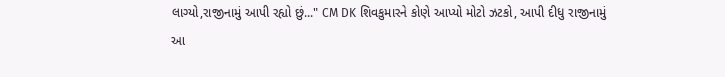લાગ્યો,રાજીનામું આપી રહ્યો છું..." CM DK શિવકુમારને કોણે આપ્યો મોટો ઝટકો, આપી દીધુ રાજીનામું
આ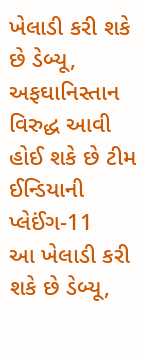ખેલાડી કરી શકે છે ડેબ્યૂ, અફઘાનિસ્તાન વિરુદ્ધ આવી હોઈ શકે છે ટીમ ઈન્ડિયાની પ્લેઈંગ-11
આ ખેલાડી કરી શકે છે ડેબ્યૂ,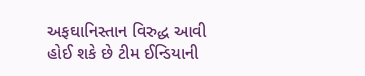અફઘાનિસ્તાન વિરુદ્ધ આવી હોઈ શકે છે ટીમ ઈન્ડિયાની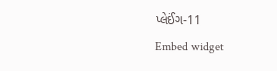પ્લેઈંગ-11
Embed widget